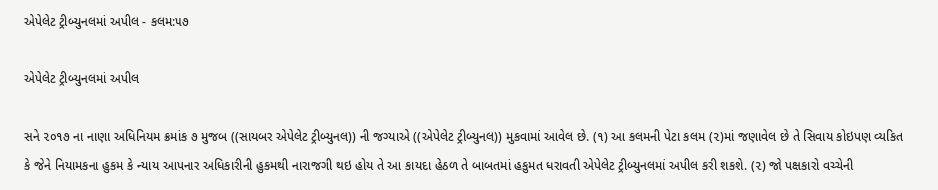એપેલેટ ટ્રીબ્યુનલમાં અપીલ - કલમ:૫૭

એપેલેટ ટ્રીબ્યુનલમાં અપીલ

સને ૨૦૧૭ ના નાણા અધિનિયમ ક્રમાંક ૭ મુજબ ((સાયબર એપેલેટ ટ્રીબ્યુનલ)) ની જગ્યાએ ((એપેલેટ ટ્રીબ્યુનલ)) મુકવામાં આવેલ છે. (૧) આ કલમની પેટા કલમ (૨)માં જણાવેલ છે તે સિવાય કોઇપણ વ્યકિત કે જેને નિયામકના હુકમ કે ન્યાય આપનાર અધિકારીની હુકમથી નારાજગી થઇ હોય તે આ કાયદા હેઠળ તે બાબતમાં હકુમત ધરાવતી એપેલેટ ટ્રીબ્યુનલમાં અપીલ કરી શકશે. (૨) જો પક્ષકારો વચ્ચેની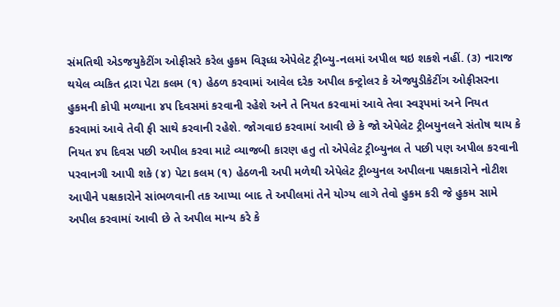સંમતિથી એડજયુકેટીંગ ઓફીસરે કરેલ હુકમ વિરૂધ્ધ એપેલેટ ટ્રીબ્યુ-નલમાં અપીલ થઇ શકશે નહીં. (૩) નારાજ થયેલ વ્યકિત દ્રારા પેટા કલમ (૧) હેઠળ કરવામાં આવેલ દરેક અપીલ કન્ટ્રોલર કે એજ્યુડીકેટીંગ ઓફીસરના હુકમની કોપી મળ્યાના ૪૫ દિવસમાં કરવાની રહેશે અને તે નિયત કરવામાં આવે તેવા સ્વરૂપમાં અને નિયત કરવામાં આવે તેવી ફી સાથે કરવાની રહેશે. જોગવાઇ કરવામાં આવી છે કે જો એપેલેટ ટ્રીબયુનલને સંતોષ થાય કે નિયત ૪૫ દિવસ પછી અપીલ કરવા માટે વ્યાજબી કારણ હતુ તો એપેલેટ ટ્રીબ્યુનલ તે પછી પણ અપીલ કરવાની પરવાનગી આપી શકે (૪) પેટા કલમ (૧) હેઠળની અપી મળેથી એપેલેટ ટ્રીબ્યુનલ અપીલના પક્ષકારોને નોટીશ આપીને પક્ષકારોને સાંભળવાની તક આપ્યા બાદ તે અપીલમાં તેને યોગ્ય લાગે તેવો હુકમ કરી જે હુકમ સામે અપીલ કરવામાં આવી છે તે અપીલ માન્ય કરે કે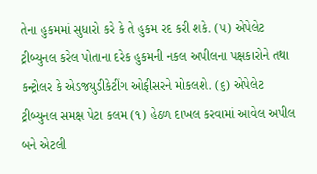તેના હુકમમાં સુધારો કરે કે તે હુકમ રદ કરી શકે. (૫) એપેલેટ ટ્રીબ્યુનલ કરેલ પોતાના દરેક હુકમની નકલ અપીલના પક્ષકારોને તથા કન્ટ્રોલર કે એડજયુડીકેટીંગ ઓફીસરને મોકલશે. (૬) એપેલેટ ટ્રીબ્યુનલ સમક્ષ પેટા કલમ (૧) હેઠળ દાખલ કરવામાં આવેલ અપીલ બને એટલી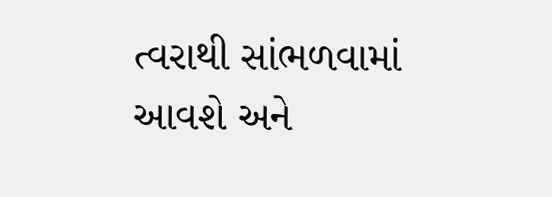ત્વરાથી સાંભળવામાં આવશે અને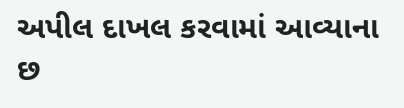અપીલ દાખલ કરવામાં આવ્યાના છ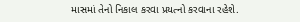માસમાં તેનો નિકાલ કરવા પ્રયત્નો કરવાના રહેશે.